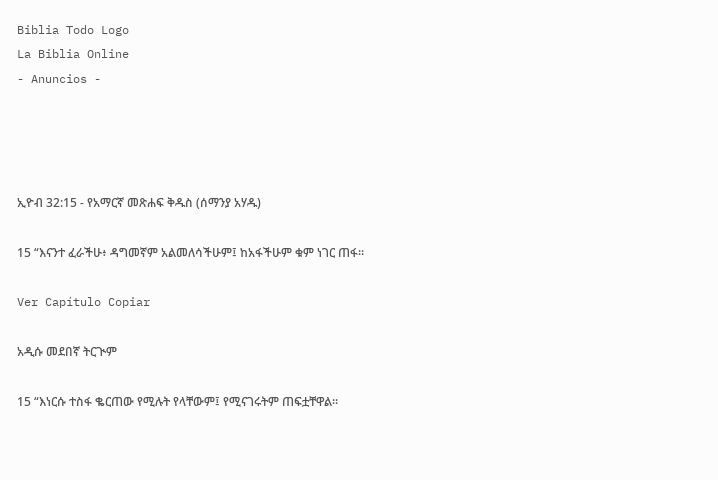Biblia Todo Logo
La Biblia Online
- Anuncios -




ኢዮብ 32:15 - የአማርኛ መጽሐፍ ቅዱስ (ሰማንያ አሃዱ)

15 “እናንተ ፈራችሁ፥ ዳግመኛም አልመለሳችሁም፤ ከአፋችሁም ቁም ነገር ጠፋ።

Ver Capítulo Copiar

አዲሱ መደበኛ ትርጒም

15 “እነርሱ ተስፋ ቈርጠው የሚሉት የላቸውም፤ የሚናገሩትም ጠፍቷቸዋል።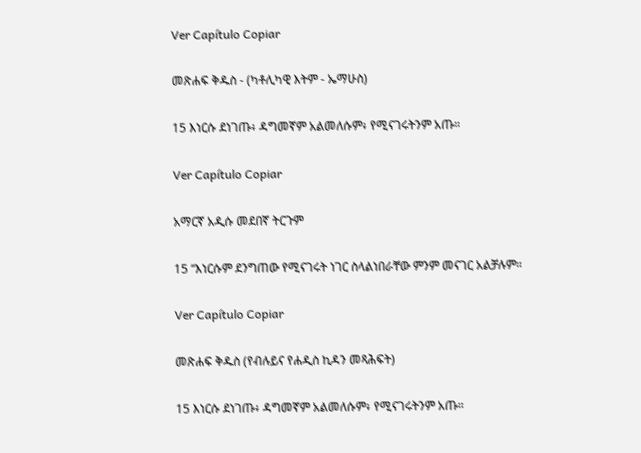Ver Capítulo Copiar

መጽሐፍ ቅዱስ - (ካቶሊካዊ እትም - ኤማሁስ)

15 እነርሱ ደነገጡ፥ ዳግመኛም አልመለሱም፥ የሚናገሩትንም አጡ።

Ver Capítulo Copiar

አማርኛ አዲሱ መደበኛ ትርጉም

15 “እነርሱም ደንግጠው የሚናገሩት ነገር ስላልነበራቸው ምንም መናገር አልቻሉም።

Ver Capítulo Copiar

መጽሐፍ ቅዱስ (የብሉይና የሐዲስ ኪዳን መጻሕፍት)

15 እነርሱ ደነገጡ፥ ዳግመኛም አልመለሱም፥ የሚናገሩትንም አጡ።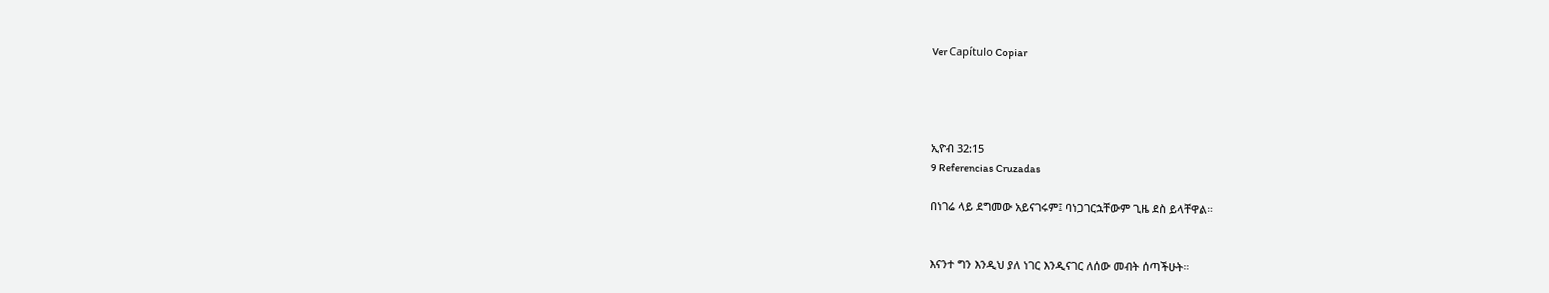Ver Capítulo Copiar




ኢዮብ 32:15
9 Referencias Cruzadas

በነገሬ ላይ ደግመው አይናገሩም፤ ባነጋገርኋቸውም ጊዜ ደስ ይላቸዋል።


እናንተ ግን እንዲህ ያለ ነገር እንዲናገር ለሰው መብት ሰጣችሁት።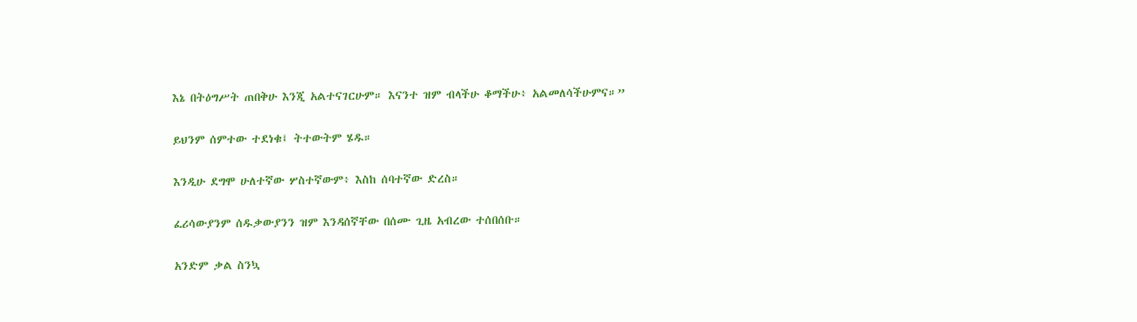እኔ በትዕግሥት ጠበቅሁ እንጂ አልተናገርሁም። እናንተ ዝም ብላችሁ ቆማችሁ፥ አልመለሳችሁምና።”


ይህንም ሰምተው ተደነቁ፤ ትተውትም ሄዱ።


እንዲሁ ደግሞ ሁለተኛው ሦስተኛውም፥ እስከ ሰባተኛው ድረስ።


ፈሪሳውያንም ሰዱቃውያንን ዝም እንዳሰኛቸው በሰሙ ጊዜ አብረው ተሰበሰቡ።


አንድም ቃል ስንኳ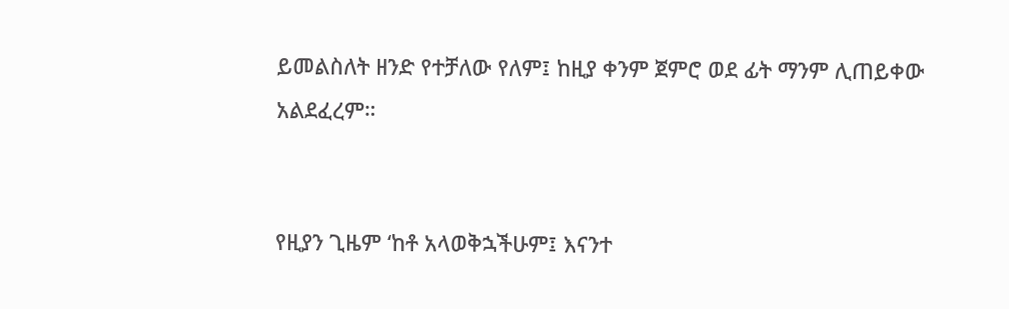ይመልስለት ዘንድ የተቻለው የለም፤ ከዚያ ቀንም ጀምሮ ወደ ፊት ማንም ሊጠይቀው አልደፈረም።


የዚያን ጊዜም ‘ከቶ አላወቅኋችሁም፤ እናንተ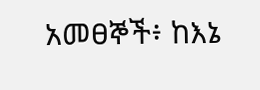አመፀኞች፥ ከእኔ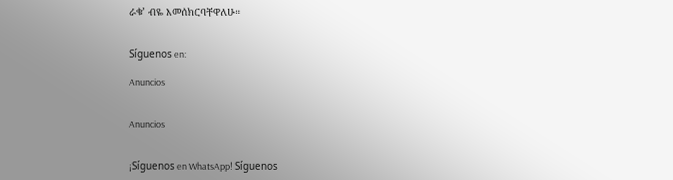ራቁ’ ብዬ እመሰክርባቸዋለሁ።


Síguenos en:

Anuncios


Anuncios


¡Síguenos en WhatsApp! Síguenos